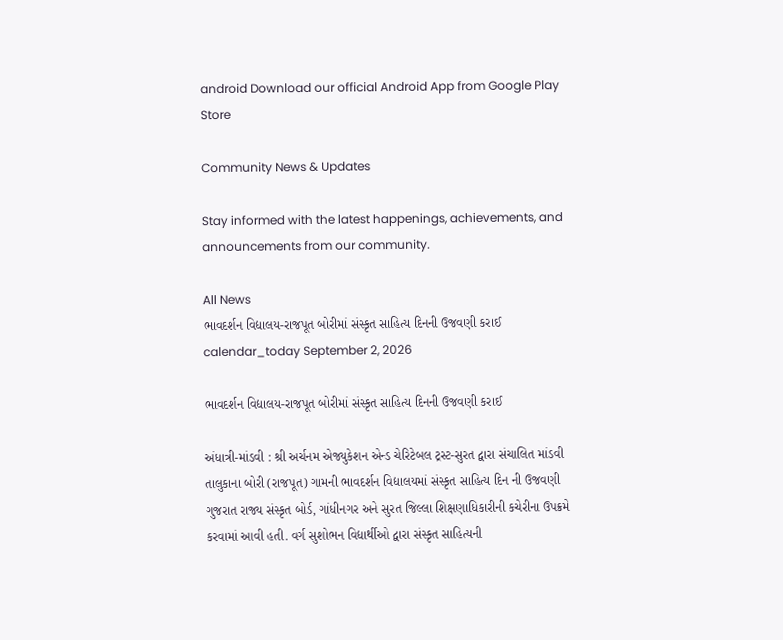android Download our official Android App from Google Play Store

Community News & Updates

Stay informed with the latest happenings, achievements, and announcements from our community.

All News
ભાવદર્શન વિદ્યાલય-રાજપૂત બોરીમાં સંસ્કૃત સાહિત્ય દિનની ઉજવણી કરાઈ
calendar_today September 2, 2026

ભાવદર્શન વિદ્યાલય-રાજપૂત બોરીમાં સંસ્કૃત સાહિત્ય દિનની ઉજવણી કરાઈ

અંધાત્રી-માંડવી : શ્રી અર્ચનમ એજ્યુકેશન એન્ડ ચેરિટેબલ ટ્રસ્ટ-સુરત દ્વારા સંચાલિત માંડવી તાલુકાના બોરી (રાજપૂત) ગામની ભાવદર્શન વિદ્યાલયમાં સંસ્કૃત સાહિત્ય દિન ની ઉજવણી ગુજરાત રાજ્ય સંસ્કૃત બોર્ડ, ગાંધીનગર અને સુરત જિલ્લા શિક્ષણાધિકારીની કચેરીના ઉપક્રમે કરવામાં આવી હતી. વર્ગ સુશોભન વિદ્યાર્થીઓ દ્વારા સંસ્કૃત સાહિત્યની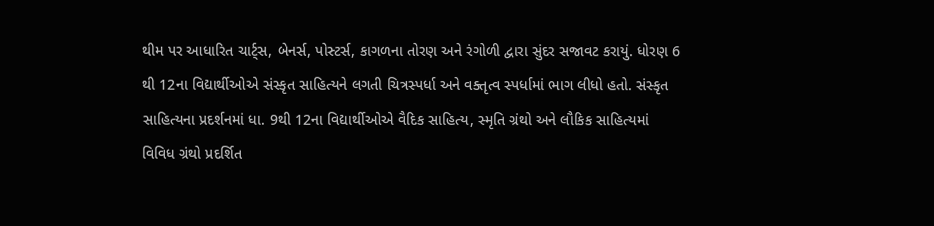થીમ પર આધારિત ચાર્ટ્સ, બેનર્સ, પોસ્ટર્સ, કાગળના તોરણ અને રંગોળી દ્વારા સુંદર સજાવટ કરાયું. ધોરણ 6 થી 12ના વિદ્યાર્થીઓએ સંસ્કૃત સાહિત્યને લગતી ચિત્રસ્પર્ધા અને વક્તૃત્વ સ્પર્ધામાં ભાગ લીધો હતો. સંસ્કૃત સાહિત્યના પ્રદર્શનમાં ધા. 9થી 12ના વિદ્યાર્થીઓએ વૈદિક સાહિત્ય, સ્મૃતિ ગ્રંથો અને લૌકિક સાહિત્યમાં વિવિધ ગ્રંથો પ્રદર્શિત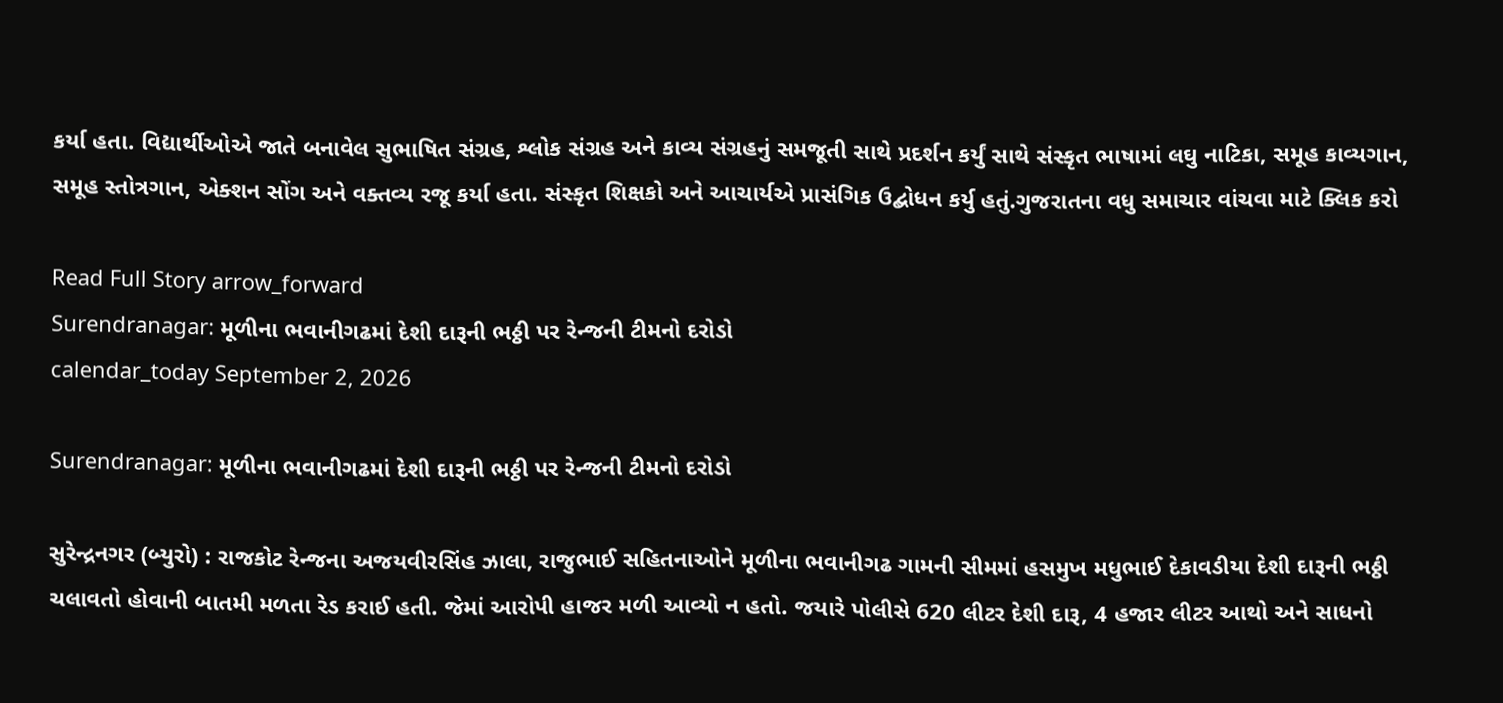કર્યા હતા. વિદ્યાર્થીઓએ જાતે બનાવેલ સુભાષિત સંગ્રહ, શ્લોક સંગ્રહ અને કાવ્ય સંગ્રહનું સમજૂતી સાથે પ્રદર્શન કર્યું સાથે સંસ્કૃત ભાષામાં લઘુ નાટિકા, સમૂહ કાવ્યગાન, સમૂહ સ્તોત્રગાન, એક્શન સોંગ અને વક્તવ્ય રજૂ કર્યા હતા. સંસ્કૃત શિક્ષકો અને આચાર્યએ પ્રાસંગિક ઉદ્બોધન કર્યુ હતું.ગુજરાતના વધુ સમાચાર વાંચવા માટે ક્લિક કરો

Read Full Story arrow_forward
Surendranagar: મૂળીના ભવાનીગઢમાં દેશી દારૂની ભઠ્ઠી પર રેન્જની ટીમનો દરોડો
calendar_today September 2, 2026

Surendranagar: મૂળીના ભવાનીગઢમાં દેશી દારૂની ભઠ્ઠી પર રેન્જની ટીમનો દરોડો

સુરેન્દ્રનગર (બ્યુરો) : રાજકોટ રેન્જના અજયવીરસિંહ ઝાલા, રાજુભાઈ સહિતનાઓને મૂળીના ભવાનીગઢ ગામની સીમમાં હસમુખ મધુભાઈ દેકાવડીયા દેશી દારૂની ભઠ્ઠી ચલાવતો હોવાની બાતમી મળતા રેડ કરાઈ હતી. જેમાં આરોપી હાજર મળી આવ્યો ન હતો. જયારે પોલીસે 620 લીટર દેશી દારૂ, 4 હજાર લીટર આથો અને સાધનો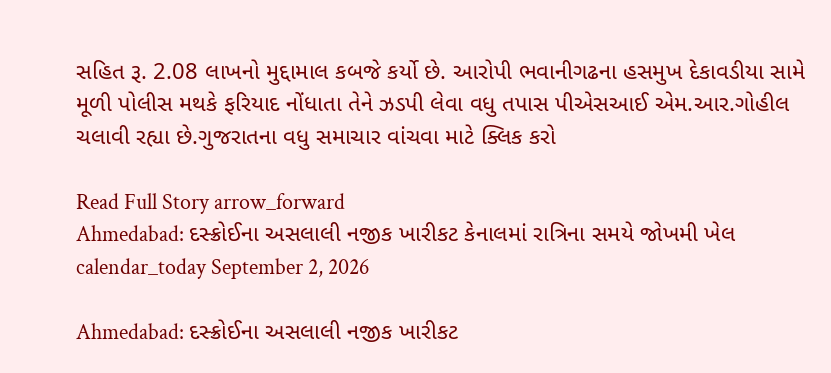સહિત રૂ. 2.08 લાખનો મુદ્દામાલ કબજે કર્યો છે. આરોપી ભવાનીગઢના હસમુખ દેકાવડીયા સામે મૂળી પોલીસ મથકે ફરિયાદ નોંધાતા તેને ઝડપી લેવા વધુ તપાસ પીએસઆઈ એમ.આર.ગોહીલ ચલાવી રહ્યા છે.ગુજરાતના વધુ સમાચાર વાંચવા માટે ક્લિક કરો

Read Full Story arrow_forward
Ahmedabad: દસ્ક્રોઈના અસલાલી નજીક ખારીકટ કેનાલમાં રાત્રિના સમયે જોખમી ખેલ
calendar_today September 2, 2026

Ahmedabad: દસ્ક્રોઈના અસલાલી નજીક ખારીકટ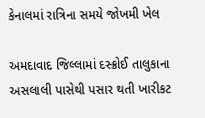કેનાલમાં રાત્રિના સમયે જોખમી ખેલ

અમદાવાદ જિલ્લામાં દસ્ક્રોઈ તાલુકાના અસલાલી પાસેથી પસાર થતી ખારીકટ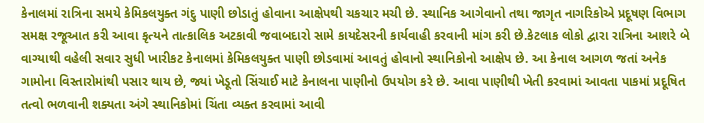કેનાલમાં રાત્રિના સમયે કેમિકલયુક્ત ગંદુ પાણી છોડાતું હોવાના આક્ષેપથી ચકચાર મચી છે. સ્થાનિક આગેવાનો તથા જાગૃત નાગરિકોએ પ્રદૂષણ વિભાગ સમક્ષ રજૂઆત કરી આવા કૃત્યને તાત્કાલિક અટકાવી જવાબદારો સામે કાયદેસરની કાર્યવાહી કરવાની માંગ કરી છે.કેટલાક લોકો દ્વારા રાત્રિના આશરે બે વાગ્યાથી વહેલી સવાર સુધી ખારીકટ કેનાલમાં કેમિકલયુક્ત પાણી છોડવામાં આવતું હોવાનો સ્થાનિકોનો આક્ષેપ છે. આ કેનાલ આગળ જતાં અનેક ગામોના વિસ્તારોમાંથી પસાર થાય છે, જ્યાં ખેડૂતો સિંચાઈ માટે કેનાલના પાણીનો ઉપયોગ કરે છે. આવા પાણીથી ખેતી કરવામાં આવતા પાકમાં પ્રદૂષિત તત્વો ભળવાની શક્યતા અંગે સ્થાનિકોમાં ચિંતા વ્યક્ત કરવામાં આવી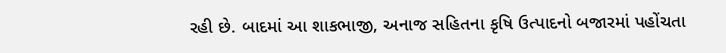રહી છે. બાદમાં આ શાકભાજી, અનાજ સહિતના કૃષિ ઉત્પાદનો બજારમાં પહોંચતા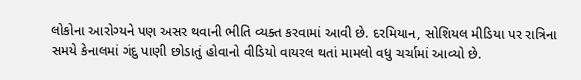લોકોના આરોગ્યને પણ અસર થવાની ભીતિ વ્યક્ત કરવામાં આવી છે. દરમિયાન, સોશિયલ મીડિયા પર રાત્રિના સમયે કેનાલમાં ગંદુ પાણી છોડાતું હોવાનો વીડિયો વાયરલ થતાં મામલો વધુ ચર્ચામાં આવ્યો છે.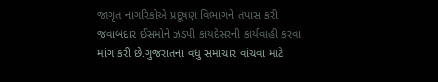જાગૃત નાગરિકોએ પ્રદૂષણ વિભાગને તપાસ કરી જવાબદાર ઈસમોને ઝડપી કાયદેસરની કાર્યવાહી કરવા માંગ કરી છે.ગુજરાતના વધુ સમાચાર વાંચવા માટે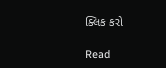ક્લિક કરો

Read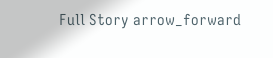Full Story arrow_forward